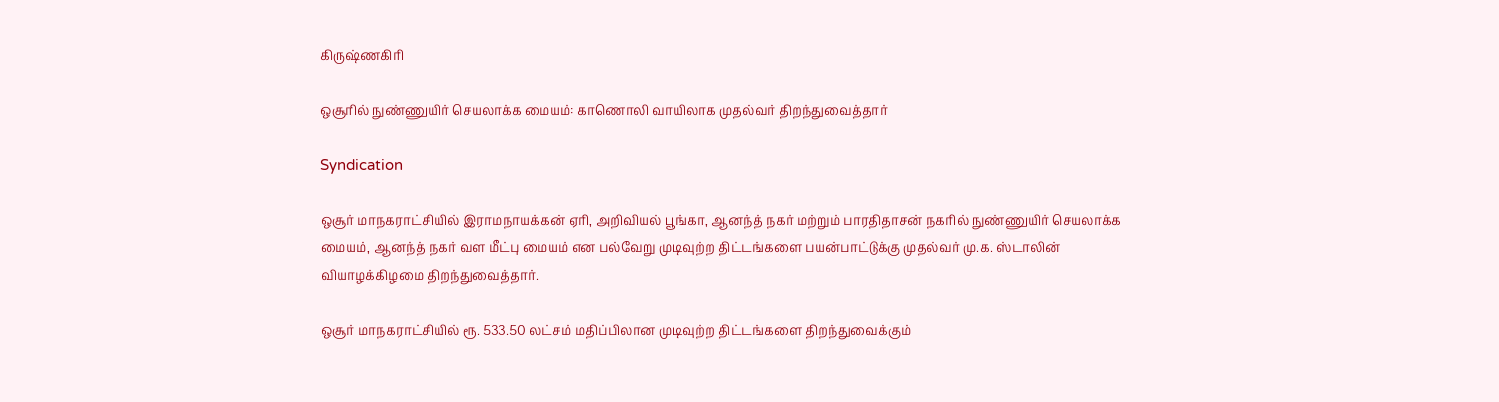கிருஷ்ணகிரி

ஒசூரில் நுண்ணுயிர் செயலாக்க மையம்: காணொலி வாயிலாக முதல்வர் திறந்துவைத்தார்

Syndication

ஒசூர் மாநகராட்சியில் இராமநாயக்கன் ஏரி, அறிவியல் பூங்கா, ஆனந்த் நகர் மற்றும் பாரதிதாசன் நகரில் நுண்ணுயிர் செயலாக்க மையம், ஆனந்த் நகர் வள மீட்பு மையம் என பல்வேறு முடிவுற்ற திட்டங்களை பயன்பாட்டுக்கு முதல்வர் மு.க. ஸ்டாலின் வியாழக்கிழமை திறந்துவைத்தார்.

ஒசூர் மாநகராட்சியில் ரூ. 533.50 லட்சம் மதிப்பிலான முடிவுற்ற திட்டங்களை திறந்துவைக்கும்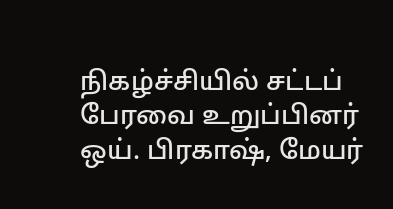நிகழ்ச்சியில் சட்டப் பேரவை உறுப்பினர் ஒய். பிரகாஷ், மேயர்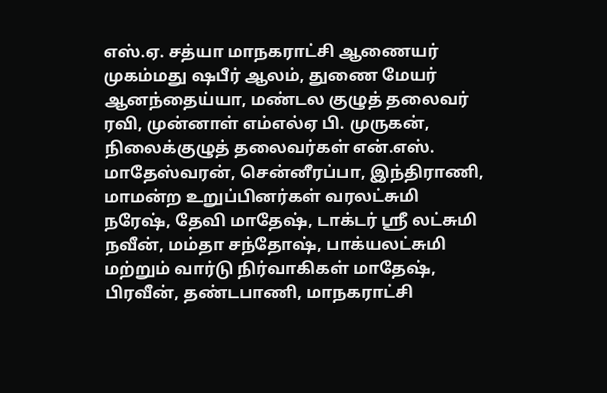எஸ்.ஏ. சத்யா மாநகராட்சி ஆணையர் முகம்மது ஷபீர் ஆலம், துணை மேயர் ஆனந்தைய்யா, மண்டல குழுத் தலைவர் ரவி, முன்னாள் எம்எல்ஏ பி. முருகன், நிலைக்குழுத் தலைவர்கள் என்.எஸ். மாதேஸ்வரன், சென்னீரப்பா, இந்திராணி, மாமன்ற உறுப்பினர்கள் வரலட்சுமி நரேஷ், தேவி மாதேஷ், டாக்டர் ஸ்ரீ லட்சுமி நவீன், மம்தா சந்தோஷ், பாக்யலட்சுமி மற்றும் வார்டு நிர்வாகிகள் மாதேஷ், பிரவீன், தண்டபாணி, மாநகராட்சி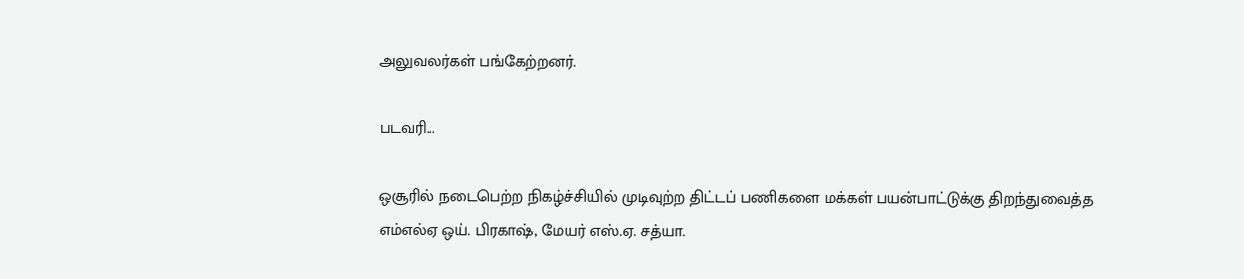அலுவலர்கள் பங்கேற்றனர்.

படவரி...

ஒசூரில் நடைபெற்ற நிகழ்ச்சியில் முடிவுற்ற திட்டப் பணிகளை மக்கள் பயன்பாட்டுக்கு திறந்துவைத்த எம்எல்ஏ ஒய். பிரகாஷ், மேயர் எஸ்.ஏ. சத்யா.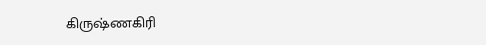கிருஷ்ணகிரி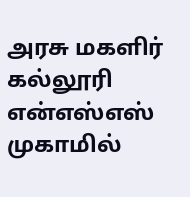அரசு மகளிர் கல்லூரி என்எஸ்எஸ் முகாமில்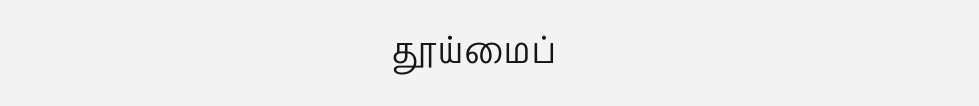தூய்மைப்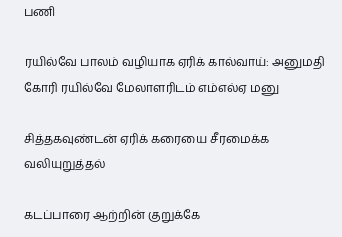பணி

ரயில்வே பாலம் வழியாக ஏரிக் கால்வாய்: அனுமதி கோரி ரயில்வே மேலாளரிடம் எம்எல்ஏ மனு

சித்தகவுண்டன் ஏரிக் கரையை சீரமைக்க வலியுறுத்தல்

கடப்பாரை ஆற்றின் குறுக்கே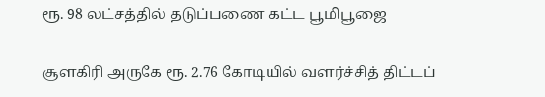ரூ. 98 லட்சத்தில் தடுப்பணை கட்ட பூமிபூஜை

சூளகிரி அருகே ரூ. 2.76 கோடியில் வளர்ச்சித் திட்டப்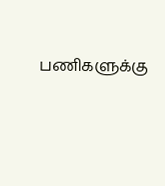பணிகளுக்கு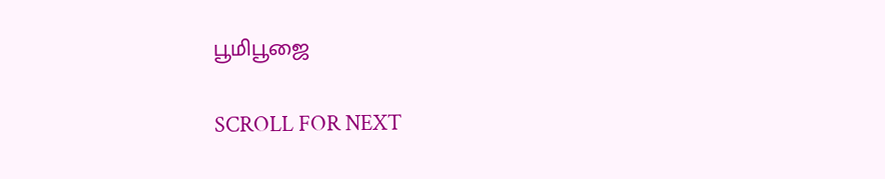பூமிபூஜை

SCROLL FOR NEXT